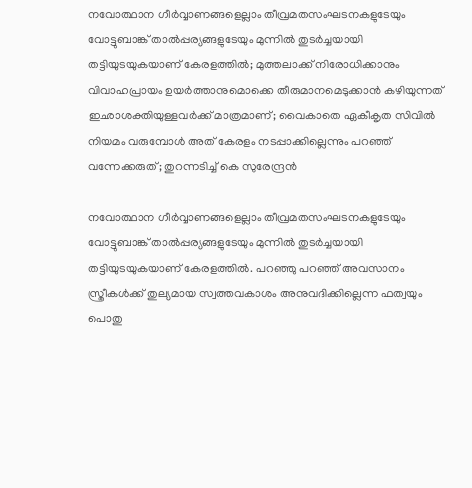നവോത്ഥാന ഗീർവ്വാണങ്ങളെല്ലാം തീവ്രമതസംഘടനകളുടേയും വോട്ടുബാങ്ക് താൽപ്പര്യങ്ങളുടേയും മുന്നിൽ തുടർച്ചയായി തട്ടിയുടയുകയാണ് കേരളത്തിൽ; മുത്തലാക്ക് നിരോധിക്കാനും വിവാഹപ്രായം ഉയർത്താനുമൊക്കെ തീരുമാനമെടുക്കാൻ കഴിയുന്നത് ഇഛാശക്തിയുള്ളവർക്ക് മാത്രമാണ്; വൈകാതെ ഏകീകൃത സിവിൽ നിയമം വരുമ്പോൾ അത് കേരളം നടപ്പാക്കില്ലെന്നും പറഞ്ഞ് വന്നേക്കരുത്; തുറന്നടിച്ച് കെ സുരേന്ദ്രൻ

നവോത്ഥാന ഗീർവ്വാണങ്ങളെല്ലാം തീവ്രമതസംഘടനകളുടേയും വോട്ടുബാങ്ക് താൽപ്പര്യങ്ങളുടേയും മുന്നിൽ തുടർച്ചയായി തട്ടിയുടയുകയാണ് കേരളത്തിൽ. പറഞ്ഞു പറഞ്ഞ് അവസാനം സ്ത്രീകൾക്ക് തുല്യമായ സ്വത്തവകാശം അനുവദിക്കില്ലെന്ന ഫത്വയും പൊതു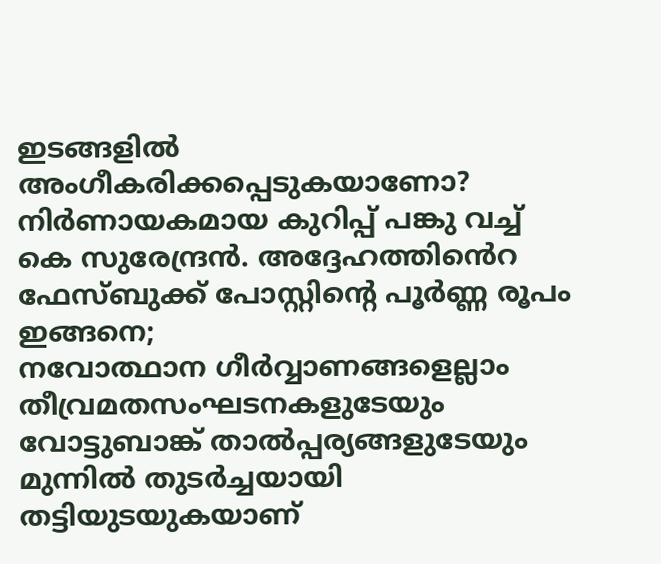ഇടങ്ങളിൽ അംഗീകരിക്കപ്പെടുകയാണോ? നിർണായകമായ കുറിപ്പ് പങ്കു വച്ച് കെ സുരേന്ദ്രൻ. അദ്ദേഹത്തിൻെറ ഫേസ്ബുക്ക് പോസ്റ്റിന്റെ പൂർണ്ണ രൂപം ഇങ്ങനെ;
നവോത്ഥാന ഗീർവ്വാണങ്ങളെല്ലാം തീവ്രമതസംഘടനകളുടേയും വോട്ടുബാങ്ക് താൽപ്പര്യങ്ങളുടേയും മുന്നിൽ തുടർച്ചയായി തട്ടിയുടയുകയാണ്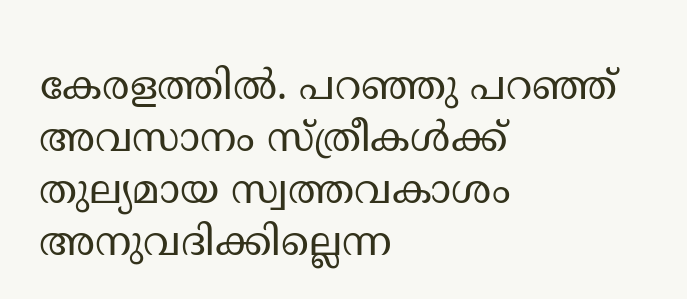കേരളത്തിൽ. പറഞ്ഞു പറഞ്ഞ് അവസാനം സ്ത്രീകൾക്ക് തുല്യമായ സ്വത്തവകാശം അനുവദിക്കില്ലെന്ന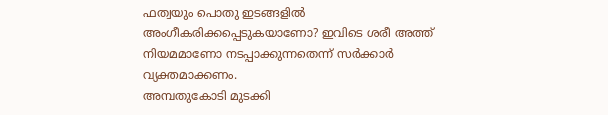ഫത്വയും പൊതു ഇടങ്ങളിൽ അംഗീകരിക്കപ്പെടുകയാണോ? ഇവിടെ ശരീ അത്ത് നിയമമാണോ നടപ്പാക്കുന്നതെന്ന് സർക്കാർ വ്യക്തമാക്കണം.
അമ്പതുകോടി മുടക്കി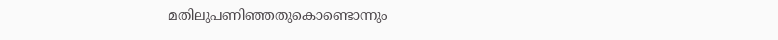മതിലുപണിഞ്ഞതുകൊണ്ടൊന്നും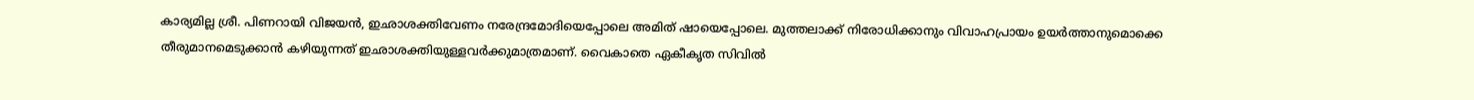കാര്യമില്ല ശ്രീ. പിണറായി വിജയൻ, ഇഛാശക്തിവേണം നരേന്ദ്രമോദിയെപ്പോലെ അമിത് ഷായെപ്പോലെ. മുത്തലാക്ക് നിരോധിക്കാനും വിവാഹപ്രായം ഉയർത്താനുമൊക്കെ തീരുമാനമെടുക്കാൻ കഴിയുന്നത് ഇഛാശക്തിയുള്ളവർക്കുമാത്രമാണ്. വൈകാതെ ഏകീകൃത സിവിൽ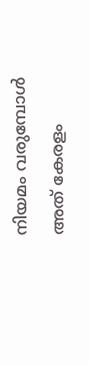നിയമം വരുമ്പോൾ അത് കേരളം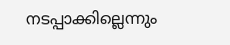നടപ്പാക്കില്ലെന്നും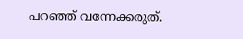പറഞ്ഞ് വന്നേക്കരുത്.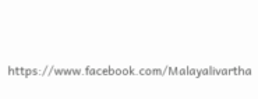https://www.facebook.com/Malayalivartha